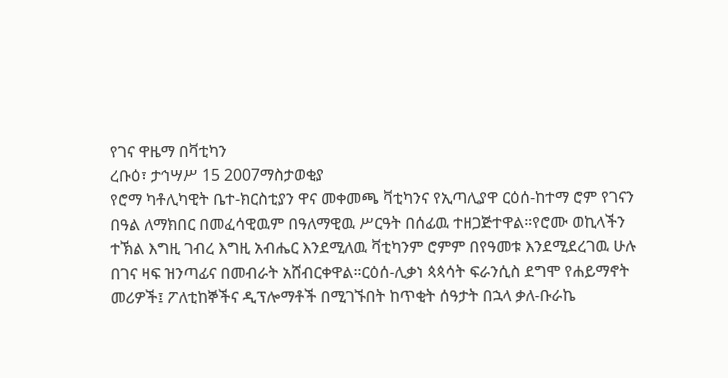የገና ዋዜማ በቫቲካን
ረቡዕ፣ ታኅሣሥ 15 2007ማስታወቂያ
የሮማ ካቶሊካዊት ቤተ-ክርስቲያን ዋና መቀመጫ ቫቲካንና የኢጣሊያዋ ርዕሰ-ከተማ ሮም የገናን በዓል ለማክበር በመፈሳዊዉም በዓለማዊዉ ሥርዓት በሰፊዉ ተዘጋጅተዋል።የሮሙ ወኪላችን ተኽል እግዚ ገብረ እግዚ አብሔር እንደሚለዉ ቫቲካንም ሮምም በየዓመቱ እንደሚደረገዉ ሁሉ በገና ዛፍ ዝንጣፊና በመብራት አሸብርቀዋል።ርዕሰ-ሊቃነ ጳጳሳት ፍራንሲስ ደግሞ የሐይማኖት መሪዎች፤ ፖለቲከኞችና ዲፕሎማቶች በሚገኙበት ከጥቂት ሰዓታት በኋላ ቃለ-ቡራኬ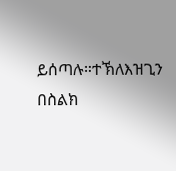ይሰጣሉ።ተኽለእዝጊን በስልክ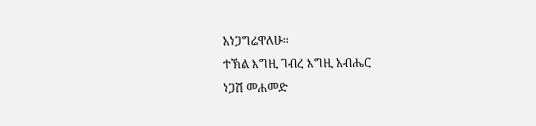አነጋግሬዋለሁ።
ተኽል እግዚ ገብረ እግዚ አብሔር
ነጋሽ መሐመድ